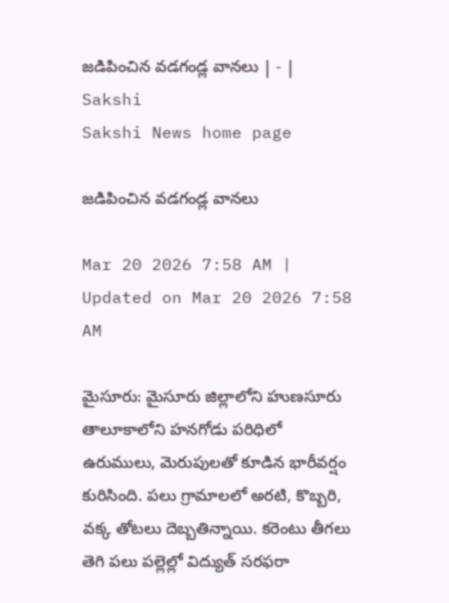జడిపించిన వడగండ్ల వానలు | - | Sakshi
Sakshi News home page

జడిపించిన వడగండ్ల వానలు

Mar 20 2026 7:58 AM | Updated on Mar 20 2026 7:58 AM

మైసూరు: మైసూరు జిల్లాలోని హుణసూరు తాలూకాలోని హనగోడు పరిధిలో ఉరుములు, మెరుపులతో కూడిన భారీవర్షం కురిసింది. పలు గ్రామాలలో అరటి, కొబ్బరి, వక్క తోటలు దెబ్బతిన్నాయి. కరెంటు తీగలు తెగి పలు పల్లెల్లో విద్యుత్‌ సరఫరా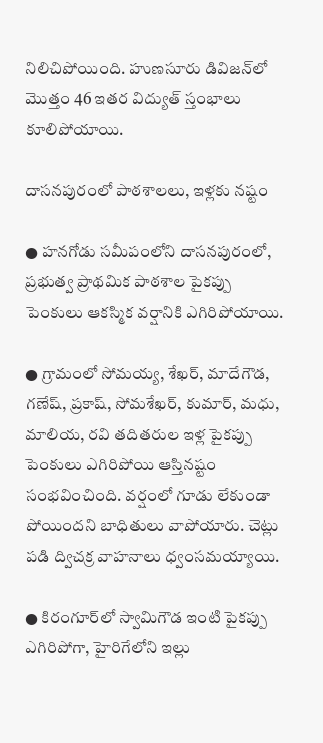నిలిచిపోయింది. హుణసూరు డివిజన్‌లో మొత్తం 46 ఇతర విద్యుత్‌ స్తంభాలు కూలిపోయాయి.

దాసనపురంలో పాఠశాలలు, ఇళ్లకు నష్టం

● హనగోడు సమీపంలోని దాసనపురంలో, ప్రభుత్వ ప్రాథమిక పాఠశాల పైకప్పు పెంకులు ఆకస్మిక వర్షానికి ఎగిరిపోయాయి.

● గ్రామంలో సోమయ్య, శేఖర్‌, మాదేగౌడ, గణేష్‌, ప్రకాష్‌, సోమశేఖర్‌, కుమార్‌, మధు, మాలియ, రవి తదితరుల ఇళ్ల పైకప్పు పెంకులు ఎగిరిపోయి ఆస్తినష్టం సంభవించింది. వర్షంలో గూడు లేకుండా పోయిందని బాధితులు వాపోయారు. చెట్లు పడి ద్విచక్ర వాహనాలు ధ్వంసమయ్యాయి.

● కిరంగూర్‌లో స్వామిగౌడ ఇంటి పైకప్పు ఎగిరిపోగా, హైరిగేలోని ఇల్లు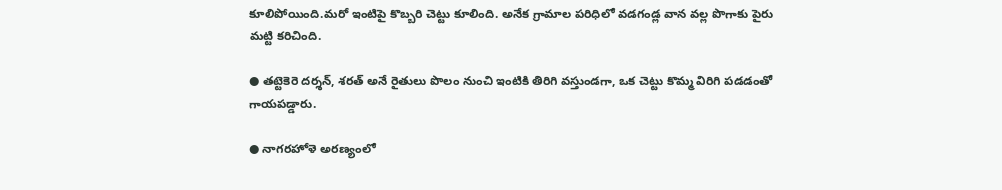కూలిపోయింది.మరో ఇంటిపై కొబ్బరి చెట్టు కూలింది. అనేక గ్రామాల పరిధిలో వడగండ్ల వాన వల్ల పొగాకు పైరు మట్టి కరిచింది.

● తట్టెకెరె దర్శన్‌, శరత్‌ అనే రైతులు పొలం నుంచి ఇంటికి తిరిగి వస్తుండగా, ఒక చెట్టు కొమ్మ విరిగి పడడంతో గాయపడ్డారు.

● నాగరహోళె అరణ్యంలో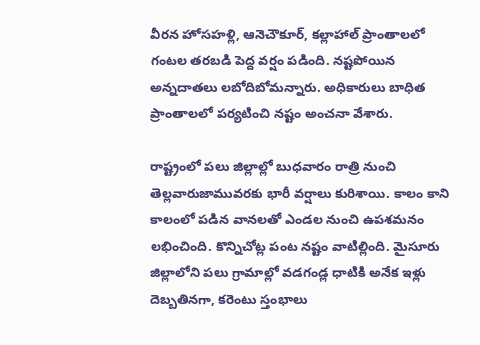వీరన హోసహళ్లి, ఆనెచౌకూర్‌, కల్లాహాల్‌ ప్రాంతాలలో గంటల తరబడి పెద్ద వర్షం పడింది. నష్టపోయిన అన్నదాతలు లబోదిబోమన్నారు. అధికారులు బాధిత ప్రాంతాలలో పర్యటించి నష్టం అంచనా వేశారు.

రాష్ట్రంలో పలు జిల్లాల్లో బుధవారం రాత్రి నుంచి తెల్లవారుజామువరకు భారీ వర్షాలు కురిశాయి. కాలం కాని కాలంలో పడిన వానలతో ఎండల నుంచి ఉపశమనం లభించింది. కొన్నిచోట్ల పంట నష్టం వాటిల్లింది. మైసూరు జిల్లాలోని పలు గ్రామాల్లో వడగండ్ల ధాటికి అనేక ఇళ్లు దెబ్బతినగా, కరెంటు స్తంభాలు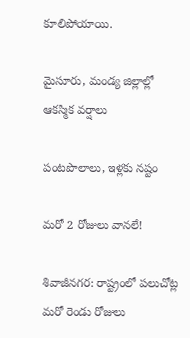కూలిపోయాయి.

మైసూరు, మండ్య జిల్లాల్లో ఆకస్మిక వర్షాలు

పంటపొలాలు, ఇళ్లకు నష్టం

మరో 2 రోజులు వానలే!

శివాజీనగర: రాష్ట్రంలో పలుచోట్ల మరో రెండు రోజులు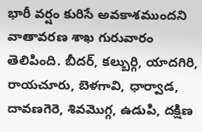భారీ వర్షం కురిసే అవకాశముందని వాతావరణ శాఖ గురువారం తెలిపింది. బీదర్‌, కల్బుర్గి, యాదగిరి, రాయచూరు, బెళగావి, ధార్వాడ, దావణగెరె, శివమొగ్గ, ఉడుపి, దక్షిణ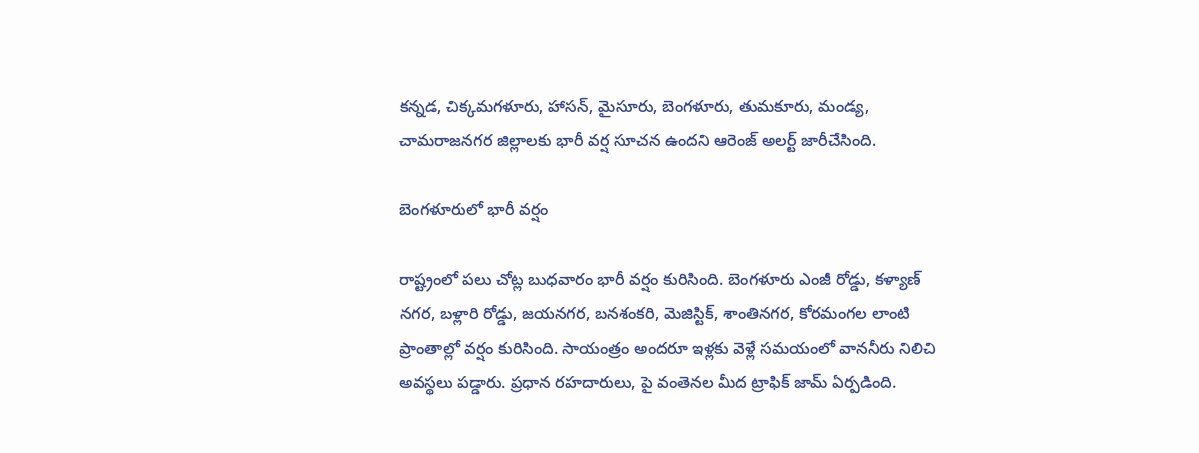కన్నడ, చిక్కమగళూరు, హాసన్‌, మైసూరు, బెంగళూరు, తుమకూరు, మండ్య, చామరాజనగర జిల్లాలకు భారీ వర్ష సూచన ఉందని ఆరెంజ్‌ అలర్ట్‌ జారీచేసింది.

బెంగళూరులో భారీ వర్షం

రాష్ట్రంలో పలు చోట్ల బుధవారం భారీ వర్షం కురిసింది. బెంగళూరు ఎంజీ రోడ్డు, కళ్యాణ్‌ నగర, బళ్లారి రోడ్డు, జయనగర, బనశంకరి, మెజిస్టిక్‌, శాంతినగర, కోరమంగల లాంటి ప్రాంతాల్లో వర్షం కురిసింది. సాయంత్రం అందరూ ఇళ్లకు వెళ్లే సమయంలో వాననీరు నిలిచి అవస్థలు పడ్డారు. ప్రధాన రహదారులు, పై వంతెనల మీద ట్రాఫిక్‌ జామ్‌ ఏర్పడింది.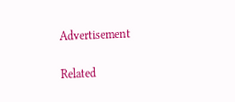Advertisement

Related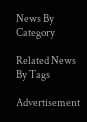News By Category

Related News By Tags

Advertisement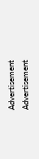Advertisement
Advertisement